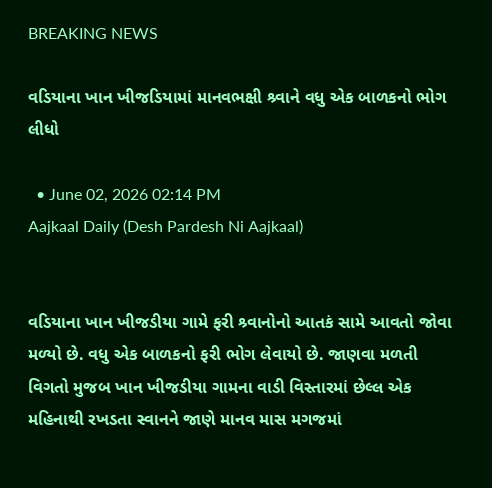BREAKING NEWS

વડિયાના ખાન ખીજડિયામાં માનવભક્ષી શ્ર્વાને વધુ એક બાળકનો ભોગ લીધો

  • June 02, 2026 02:14 PM
Aajkaal Daily (Desh Pardesh Ni Aajkaal)


વડિયાના ખાન ખીજડીયા ગામે ફરી શ્ર્વાનોનો આતકં સામે આવતો જોવા મળ્યો છે. વધુ એક બાળકનો ફરી ભોગ લેવાયો છે. જાણવા મળતી વિગતો મુજબ ખાન ખીજડીયા ગામના વાડી વિસ્તારમાં છેલ્લ એક મહિનાથી રખડતા સ્વાનને જાણે માનવ માસ મગજમાં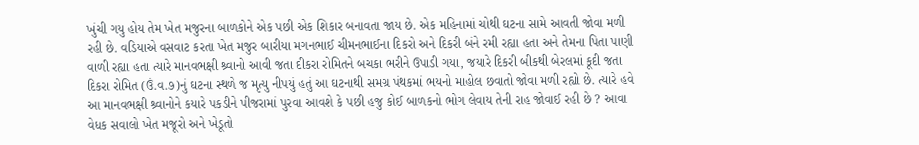ખુંચી ગયુ હોય તેમ ખેત મજુરના બાળકોને એક પછી એક શિકાર બનાવતા જાય છે. એક મહિનામાં ચોથી ઘટના સામે આવતી જોવા મળી રહી છે. વડિયાએ વસવાટ કરતા ખેત મજુર બારીયા મગનભાઈ ચીમનભાઈના દિકરો અને દિકરી બંને રમી રહ્યા હતા અને તેમના પિતા પાણી વાળી રહ્યા હતા ત્યારે માનવભક્ષી શ્ર્વાનો આવી જતા દીકરા રોમિતને બચકા ભરીને ઉપાડી ગયા, જયારે દિકરી બીકથી બેરલમાં કૂદી જતા દિકરા રોમિત (ઉં.વ.૭)નું ઘટના સ્થળે જ મૃત્યુ નીપયું હતું આ ઘટનાથી સમગ્ર પંથકમાં ભયનો માહોલ છવાતો જોવા મળી રહ્યો છે. ત્યારે હવે આ માનવભક્ષી શ્ર્વાનોને કયારે પકડીને પીજરામાં પુરવા આવશે કે પછી હજુ કોઈ બાળકનો ભોગ લેવાય તેની રાહ જોવાઈ રહી છે ? આવા વેધક સવાલો ખેત મજૂરો અને ખેડૂતો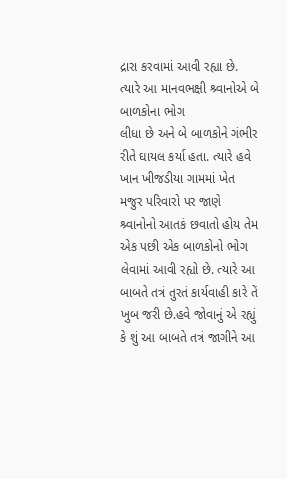દ્રારા કરવામાં આવી રહ્યા છે. ત્યારે આ માનવભક્ષી શ્ર્વાનોએ બે બાળકોના ભોગ
લીધા છે અને બે બાળકોને ગંભીર રીતે ઘાયલ કર્યા હતા. ત્યારે હવે ખાન ખીજડીયા ગામમાં ખેત મજુર પરિવારો પર જાણે શ્ર્વાનોનો આતકં છવાતો હોય તેમ એક પછી એક બાળકોનો ભોગ લેવામાં આવી રહ્યો છે. ત્યારે આ બાબતે તત્રં તુરતં કાર્યવાહી કારે તેં ખુબ જરી છે.હવે જોવાનું એ રહ્યું કે શું આ બાબતે તત્રં જાગીને આ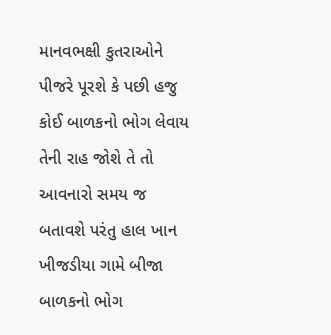માનવભક્ષી કુતરાઓને પીજરે પૂરશે કે પછી હજુ કોઈ બાળકનો ભોગ લેવાય તેની રાહ જોશે તે તો આવનારો સમય જ બતાવશે પરંતુ હાલ ખાન ખીજડીયા ગામે બીજા બાળકનો ભોગ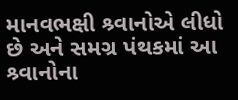માનવભક્ષી શ્ર્વાનોએ લીધો છે અને સમગ્ર પંથકમાં આ શ્ર્વાનોના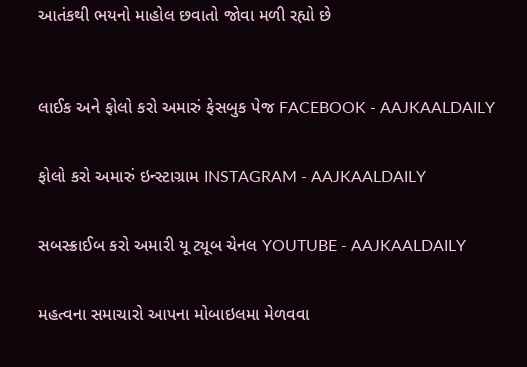આતંકથી ભયનો માહોલ છવાતો જોવા મળી રહ્યો છે



લાઈક અને ફોલો કરો અમારું ફેસબુક પેજ FACEBOOK - AAJKAALDAILY


ફોલો કરો અમારું ઇન્સ્ટાગ્રામ INSTAGRAM - AAJKAALDAILY


સબસ્ક્રાઈબ કરો અમારી યૂ ટ્યૂબ ચેનલ YOUTUBE - AAJKAALDAILY


મહત્વના સમાચારો આપના મોબાઇલમા મેળવવા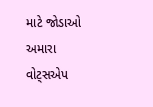માટે જોડાઓ અમારા વોટ્સએપ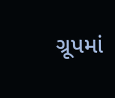ગ્રૂપમાં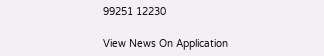99251 12230

View News On Application